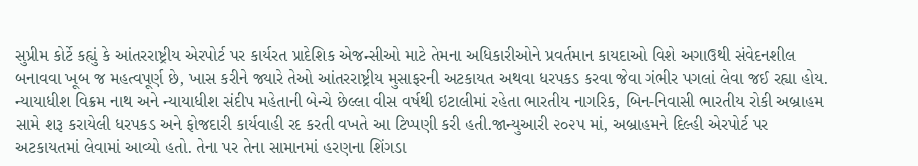સુપ્રીમ કોર્ટે કહ્યું કે આંતરરાષ્ટ્રીય એરપોર્ટ પર કાર્યરત પ્રાદેશિક એજન્સીઓ માટે તેમના અધિકારીઓને પ્રવર્તમાન કાયદાઓ વિશે અગાઉથી સંવેદનશીલ બનાવવા ખૂબ જ મહત્વપૂર્ણ છે, ખાસ કરીને જ્યારે તેઓ આંતરરાષ્ટ્રીય મુસાફરની અટકાયત અથવા ધરપકડ કરવા જેવા ગંભીર પગલાં લેવા જઈ રહ્યા હોય. ન્યાયાધીશ વિક્રમ નાથ અને ન્યાયાધીશ સંદીપ મહેતાની બેન્ચે છેલ્લા વીસ વર્ષથી ઇટાલીમાં રહેતા ભારતીય નાગરિક, બિન-નિવાસી ભારતીય રોકી અબ્રાહમ સામે શરૂ કરાયેલી ધરપકડ અને ફોજદારી કાર્યવાહી રદ કરતી વખતે આ ટિપ્પણી કરી હતી.જાન્યુઆરી ૨૦૨૫ માં, અબ્રાહમને દિલ્હી એરપોર્ટ પર અટકાયતમાં લેવામાં આવ્યો હતો. તેના પર તેના સામાનમાં હરણના શિંગડા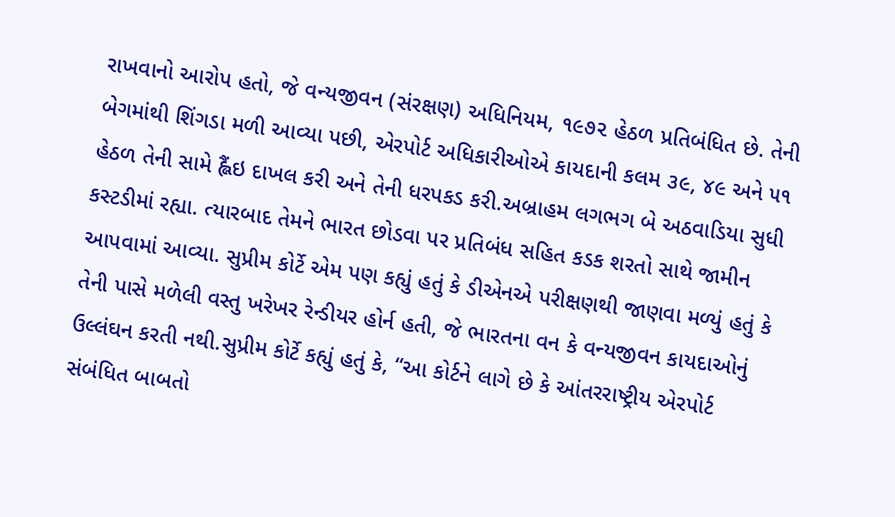રાખવાનો આરોપ હતો, જે વન્યજીવન (સંરક્ષણ) અધિનિયમ, ૧૯૭૨ હેઠળ પ્રતિબંધિત છે. તેની બેગમાંથી શિંગડા મળી આવ્યા પછી, એરપોર્ટ અધિકારીઓએ કાયદાની કલમ ૩૯, ૪૯ અને ૫૧ હેઠળ તેની સામે હ્લૈંઇ દાખલ કરી અને તેની ધરપકડ કરી.અબ્રાહમ લગભગ બે અઠવાડિયા સુધી કસ્ટડીમાં રહ્યા. ત્યારબાદ તેમને ભારત છોડવા પર પ્રતિબંધ સહિત કડક શરતો સાથે જામીન આપવામાં આવ્યા. સુપ્રીમ કોર્ટે એમ પણ કહ્યું હતું કે ડીએનએ પરીક્ષણથી જાણવા મળ્યું હતું કે તેની પાસે મળેલી વસ્તુ ખરેખર રેન્ડીયર હોર્ન હતી, જે ભારતના વન કે વન્યજીવન કાયદાઓનું ઉલ્લંઘન કરતી નથી.સુપ્રીમ કોર્ટે કહ્યું હતું કે, “આ કોર્ટને લાગે છે કે આંતરરાષ્ટ્રીય એરપોર્ટ સંબંધિત બાબતો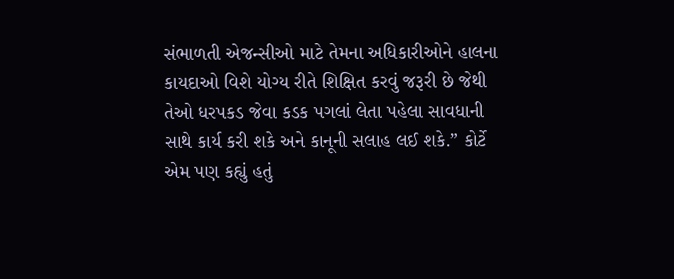સંભાળતી એજન્સીઓ માટે તેમના અધિકારીઓને હાલના કાયદાઓ વિશે યોગ્ય રીતે શિક્ષિત કરવું જરૂરી છે જેથી તેઓ ધરપકડ જેવા કડક પગલાં લેતા પહેલા સાવધાની સાથે કાર્ય કરી શકે અને કાનૂની સલાહ લઈ શકે.” કોર્ટે એમ પણ કહ્યું હતું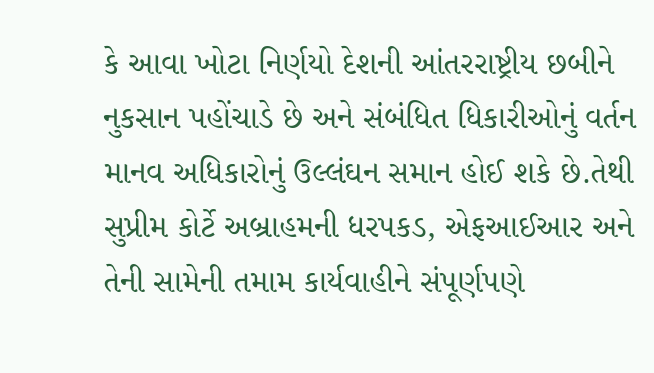કે આવા ખોટા નિર્ણયો દેશની આંતરરાષ્ટ્રીય છબીને નુકસાન પહોંચાડે છે અને સંબંધિત ધિકારીઓનું વર્તન માનવ અધિકારોનું ઉલ્લંઘન સમાન હોઈ શકે છે.તેથી સુપ્રીમ કોર્ટે અબ્રાહમની ધરપકડ, એફઆઈઆર અને તેની સામેની તમામ કાર્યવાહીને સંપૂર્ણપણે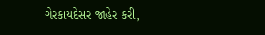ગેરકાયદેસર જાહેર કરી,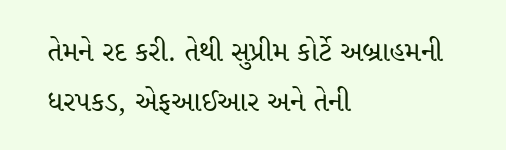તેમને રદ કરી. તેથી સુપ્રીમ કોર્ટે અબ્રાહમની ધરપકડ, એફઆઈઆર અને તેની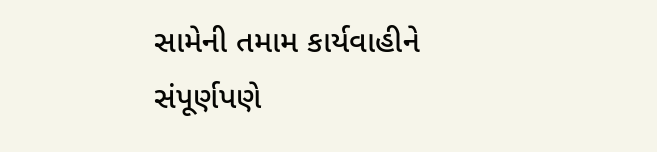સામેની તમામ કાર્યવાહીને સંપૂર્ણપણે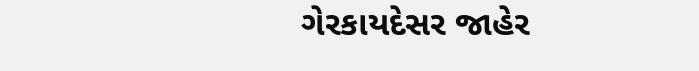ગેરકાયદેસર જાહેર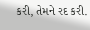કરી, તેમને રદ કરી.